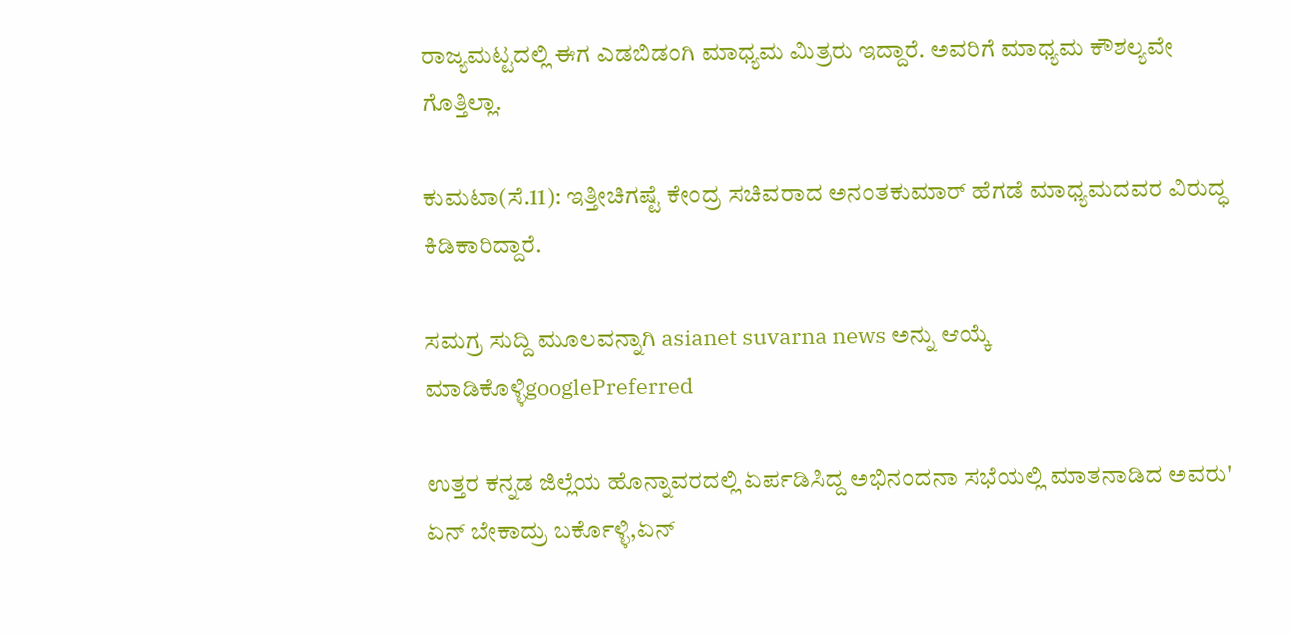ರಾಜ್ಯಮಟ್ಟದಲ್ಲಿ ಈಗ ಎಡಬಿಡಂಗಿ ಮಾಧ್ಯಮ ಮಿತ್ರರು ಇದ್ದಾರೆ. ಅವರಿಗೆ ಮಾಧ್ಯಮ ಕೌಶಲ್ಯವೇ ಗೊತ್ತಿಲ್ಲಾ.

ಕುಮಟಾ(ಸೆ.11): ಇತ್ತೀಚಿಗಷ್ಟೆ ಕೇಂದ್ರ ಸಚಿವರಾದ ಅನಂತಕುಮಾರ್ ಹೆಗಡೆ ಮಾಧ್ಯಮದವರ ವಿರುದ್ಧ ಕಿಡಿಕಾರಿದ್ದಾರೆ.

ಸಮಗ್ರ ಸುದ್ದಿ ಮೂಲವನ್ನಾಗಿ asianet suvarna news ಅನ್ನು ಆಯ್ಕೆ ಮಾಡಿಕೊಳ್ಳಿgooglePreferred

ಉತ್ತರ ಕನ್ನಡ ಜಿಲ್ಲೆಯ ಹೊನ್ನಾವರದಲ್ಲಿ ಏರ್ಪಡಿಸಿದ್ದ ಅಭಿನಂದನಾ ಸಭೆಯಲ್ಲಿ ಮಾತನಾಡಿದ ಅವರು' ಏನ್ ಬೇಕಾದ್ರು ಬರ್ಕೊಳ್ಳಿ,ಏನ್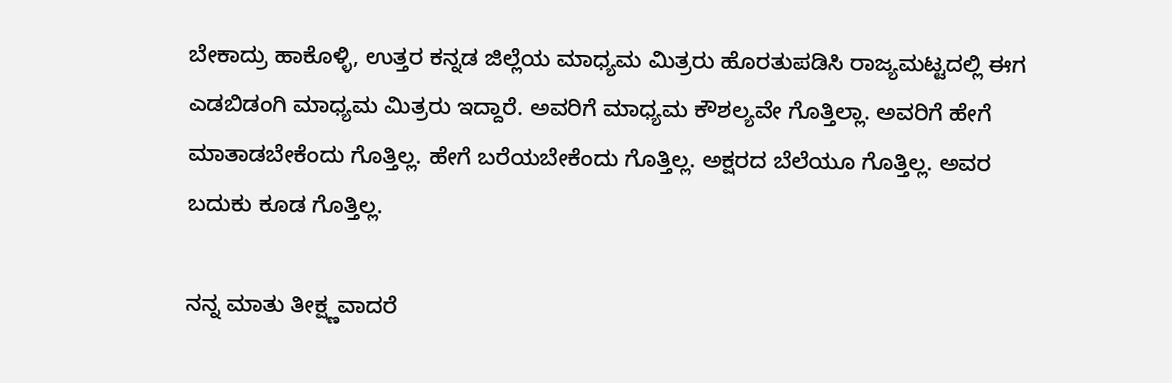ಬೇಕಾದ್ರು ಹಾಕೊಳ್ಳಿ, ಉತ್ತರ ಕನ್ನಡ ಜಿಲ್ಲೆಯ ಮಾಧ್ಯಮ ಮಿತ್ರರು ಹೊರತುಪಡಿಸಿ ರಾಜ್ಯಮಟ್ಟದಲ್ಲಿ ಈಗ ಎಡಬಿಡಂಗಿ ಮಾಧ್ಯಮ ಮಿತ್ರರು ಇದ್ದಾರೆ. ಅವರಿಗೆ ಮಾಧ್ಯಮ ಕೌಶಲ್ಯವೇ ಗೊತ್ತಿಲ್ಲಾ. ಅವರಿಗೆ ಹೇಗೆ ಮಾತಾಡಬೇಕೆಂದು ಗೊತ್ತಿಲ್ಲ. ಹೇಗೆ ಬರೆಯಬೇಕೆಂದು ಗೊತ್ತಿಲ್ಲ. ಅಕ್ಷರದ ಬೆಲೆಯೂ ಗೊತ್ತಿಲ್ಲ. ಅವರ ಬದುಕು ಕೂಡ ಗೊತ್ತಿಲ್ಲ.

ನನ್ನ ಮಾತು ತೀಕ್ಷ್ಣವಾದರೆ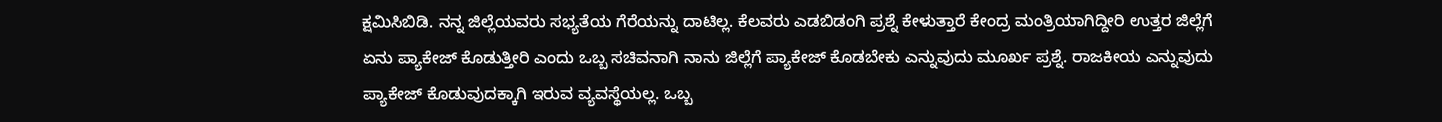ಕ್ಷಮಿಸಿಬಿಡಿ. ನನ್ನ ಜಿಲ್ಲೆಯವರು ಸಭ್ಯತೆಯ ಗೆರೆಯನ್ನು ದಾಟಿಲ್ಲ. ಕೆಲವರು ಎಡಬಿಡಂಗಿ ಪ್ರಶ್ನೆ ಕೇಳುತ್ತಾರೆ ಕೇಂದ್ರ ಮಂತ್ರಿಯಾಗಿದ್ದೀರಿ ಉತ್ತರ ಜಿಲ್ಲೆಗೆ ಏನು ಪ್ಯಾಕೇಜ್ ಕೊಡುತ್ತೀರಿ ಎಂದು ಒಬ್ಬ ಸಚಿವನಾಗಿ ನಾನು ಜಿಲ್ಲೆಗೆ ಪ್ಯಾಕೇಜ್ ಕೊಡಬೇಕು ಎನ್ನುವುದು ಮೂರ್ಖ ಪ್ರಶ್ನೆ. ರಾಜಕೀಯ ಎನ್ನುವುದು ಪ್ಯಾಕೇಜ್ ಕೊಡುವುದಕ್ಕಾಗಿ ಇರುವ ವ್ಯವಸ್ಥೆಯಲ್ಲ. ಒಬ್ಬ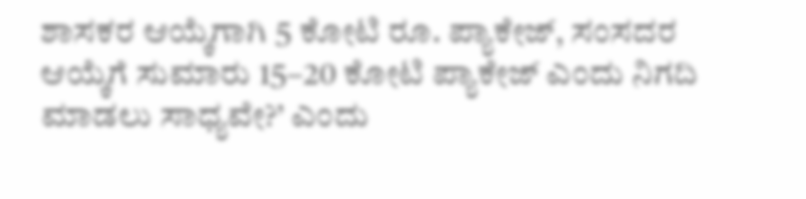ಶಾಸಕರ ಆಯ್ಕೆಗಾಗಿ 5 ಕೋಟಿ ರೂ. ಪ್ಯಾಕೇಜ್, ಸಂಸದರ ಆಯ್ಕೆಗೆ ಸುಮಾರು 15–20 ಕೋಟಿ ಪ್ಯಾಕೇಜ್ ಎಂದು ನಿಗದಿ ಮಾಡಲು ಸಾಧ್ಯವೇ?’ ಎಂದು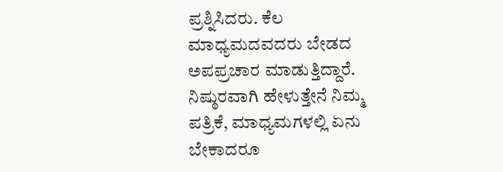ಪ್ರಶ್ನಿಸಿದರು. ಕೆಲ ಮಾಧ್ಯಮದವದರು ಬೇಡದ ಅಪಪ್ರಚಾರ ಮಾಡುತ್ತಿದ್ದಾರೆ. ನಿಷ್ಠುರವಾಗಿ ಹೇಳುತ್ತೇನೆ ನಿಮ್ಮ ಪತ್ರಿಕೆ, ಮಾಧ್ಯಮಗಳಲ್ಲಿ ಏನು ಬೇಕಾದರೂ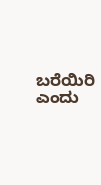ಬರೆಯಿರಿ ಎಂದು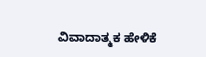ವಿವಾದಾತ್ಮಕ ಹೇಳಿಕೆ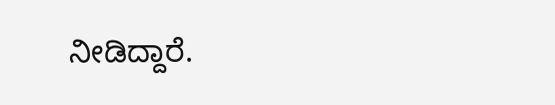ನೀಡಿದ್ದಾರೆ.